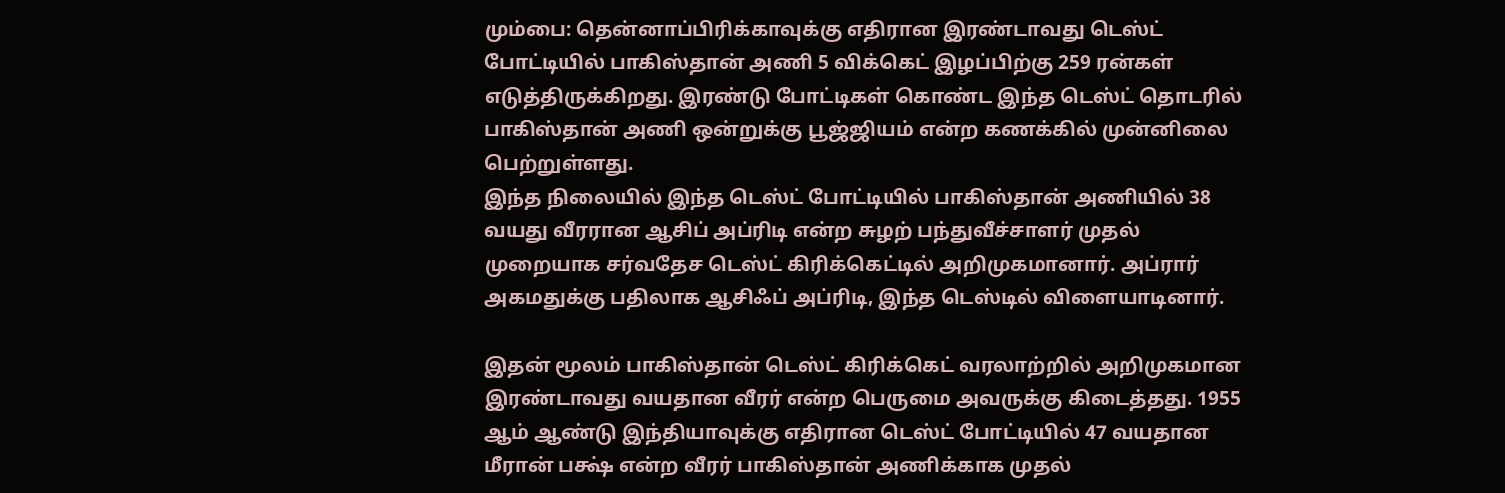மும்பை: தென்னாப்பிரிக்காவுக்கு எதிரான இரண்டாவது டெஸ்ட் போட்டியில் பாகிஸ்தான் அணி 5 விக்கெட் இழப்பிற்கு 259 ரன்கள் எடுத்திருக்கிறது. இரண்டு போட்டிகள் கொண்ட இந்த டெஸ்ட் தொடரில் பாகிஸ்தான் அணி ஒன்றுக்கு பூஜ்ஜியம் என்ற கணக்கில் முன்னிலை பெற்றுள்ளது.
இந்த நிலையில் இந்த டெஸ்ட் போட்டியில் பாகிஸ்தான் அணியில் 38 வயது வீரரான ஆசிப் அப்ரிடி என்ற சுழற் பந்துவீச்சாளர் முதல் முறையாக சர்வதேச டெஸ்ட் கிரிக்கெட்டில் அறிமுகமானார். அப்ரார் அகமதுக்கு பதிலாக ஆசிஃப் அப்ரிடி, இந்த டெஸ்டில் விளையாடினார்.

இதன் மூலம் பாகிஸ்தான் டெஸ்ட் கிரிக்கெட் வரலாற்றில் அறிமுகமான இரண்டாவது வயதான வீரர் என்ற பெருமை அவருக்கு கிடைத்தது. 1955 ஆம் ஆண்டு இந்தியாவுக்கு எதிரான டெஸ்ட் போட்டியில் 47 வயதான மீரான் பக்ஷ் என்ற வீரர் பாகிஸ்தான் அணிக்காக முதல்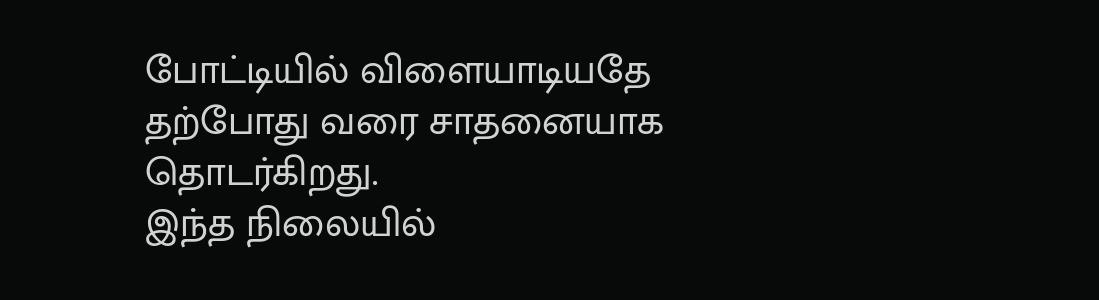போட்டியில் விளையாடியதே தற்போது வரை சாதனையாக தொடர்கிறது.
இந்த நிலையில்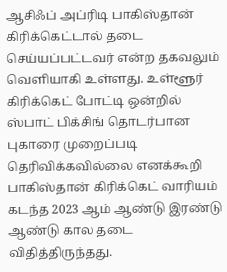ஆசிஃப் அப்ரிடி பாகிஸ்தான் கிரிக்கெட்டால் தடை செய்யப்பட்டவர் என்ற தகவலும் வெளியாகி உள்ளது. உள்ளூர் கிரிக்கெட் போட்டி ஒன்றில் ஸ்பாட் பிக்சிங் தொடர்பான புகாரை முறைப்படி தெரிவிக்கவில்லை எனக்கூறி பாகிஸ்தான் கிரிக்கெட் வாரியம் கடந்த 2023 ஆம் ஆண்டு இரண்டு ஆண்டு கால தடை விதித்திருந்தது.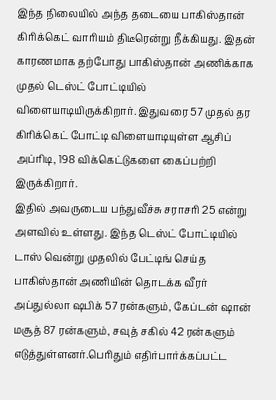இந்த நிலையில் அந்த தடையை பாகிஸ்தான் கிரிக்கெட் வாரியம் திடீரென்று நீக்கியது. இதன் காரணமாக தற்போது பாகிஸ்தான் அணிக்காக முதல் டெஸ்ட் போட்டியில் விளையாடியிருக்கிறார். இதுவரை 57 முதல் தர கிரிக்கெட் போட்டி விளையாடியுள்ள ஆசிப் அப்ரிடி, 198 விக்கெட்டுகளை கைப்பற்றி இருக்கிறார்.
இதில் அவருடைய பந்துவீச்சு சராசரி 25 என்று அளவில் உள்ளது. இந்த டெஸ்ட் போட்டியில் டாஸ் வென்று முதலில் பேட்டிங் செய்த பாகிஸ்தான் அணியின் தொடக்க வீரர் அப்துல்லா ஷபிக் 57 ரன்களும், கேப்டன் ஷான் மசூத் 87 ரன்களும், சவுத் சகில் 42 ரன்களும் எடுத்துள்ளனர்.பெரிதும் எதிர்பார்க்கப்பட்ட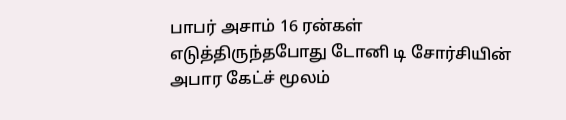பாபர் அசாம் 16 ரன்கள் எடுத்திருந்தபோது டோனி டி சோர்சியின் அபார கேட்ச் மூலம்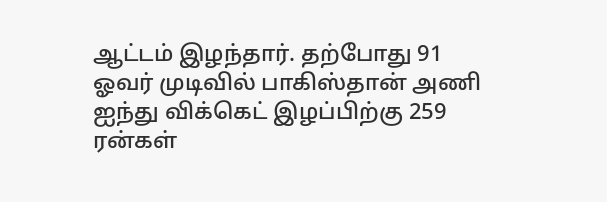ஆட்டம் இழந்தார். தற்போது 91 ஓவர் முடிவில் பாகிஸ்தான் அணி ஐந்து விக்கெட் இழப்பிற்கு 259 ரன்கள்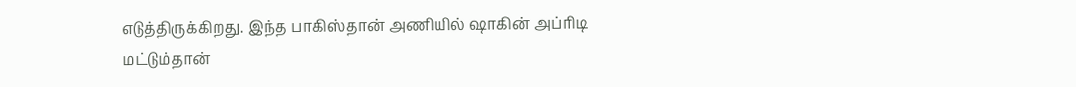எடுத்திருக்கிறது. இந்த பாகிஸ்தான் அணியில் ஷாகின் அப்ரிடி மட்டும்தான்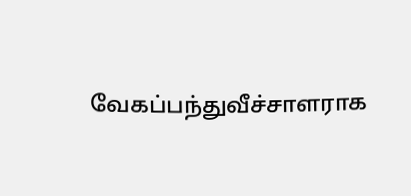வேகப்பந்துவீச்சாளராக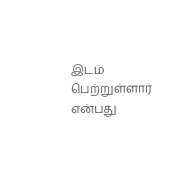இடம் பெற்றுள்ளார் என்பது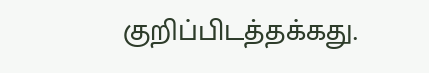குறிப்பிடத்தக்கது.